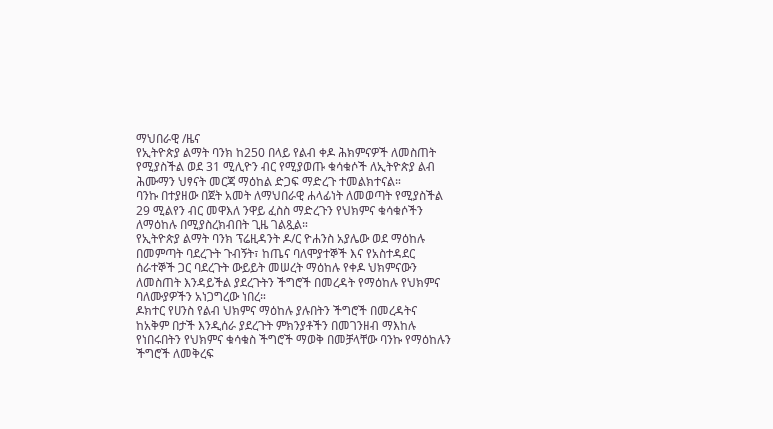ማህበራዊ /ዜና
የኢትዮጵያ ልማት ባንክ ከ250 በላይ የልብ ቀዶ ሕክምናዎች ለመስጠት የሚያስችል ወደ 31 ሚሊዮን ብር የሚያወጡ ቁሳቁሶች ለኢትዮጵያ ልብ ሕሙማን ህፃናት መርጃ ማዕከል ድጋፍ ማድረጉ ተመልክተናል።
ባንኩ በተያዘው በጀት አመት ለማህበራዊ ሐላፊነት ለመወጣት የሚያስችል 29 ሚልየን ብር መዋእለ ንዋይ ፈስስ ማድረጉን የህክምና ቁሳቁሶችን ለማዕከሉ በሚያስረክብበት ጊዜ ገልጿል።
የኢትዮጵያ ልማት ባንክ ፕሬዚዳንት ዶ/ር ዮሐንስ አያሌው ወደ ማዕከሉ በመምጣት ባደረጉት ጉብኝት፣ ከጤና ባለሞያተኞች እና የአስተዳደር ሰራተኞች ጋር ባደረጉት ውይይት መሠረት ማዕከሉ የቀዶ ህክምናውን ለመስጠት እንዳይችል ያደረጉትን ችግሮች በመረዳት የማዕከሉ የህክምና ባለሙያዎችን አነጋግረው ነበረ።
ዶክተር የሀንስ የልብ ህክምና ማዕከሉ ያሉበትን ችግሮች በመረዳትና ከአቅም በታች እንዲሰራ ያደረጉት ምክንያቶችን በመገንዘብ ማእከሉ የነበሩበትን የህክምና ቁሳቁስ ችግሮች ማወቅ በመቻላቸው ባንኩ የማዕከሉን ችግሮች ለመቅረፍ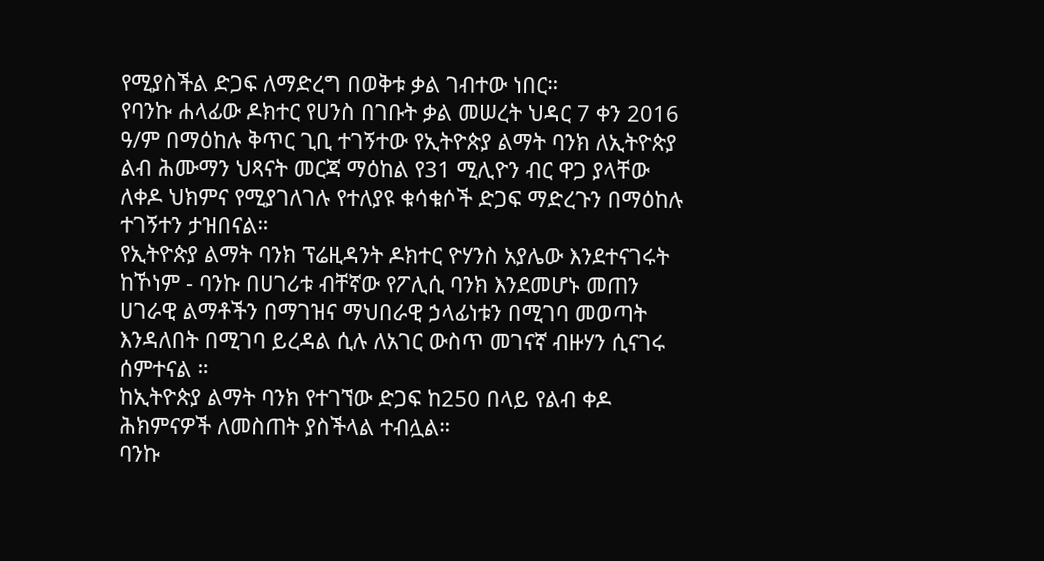የሚያስችል ድጋፍ ለማድረግ በወቅቱ ቃል ገብተው ነበር።
የባንኩ ሐላፊው ዶክተር የሀንስ በገቡት ቃል መሠረት ህዳር 7 ቀን 2016 ዓ/ም በማዕከሉ ቅጥር ጊቢ ተገኝተው የኢትዮጵያ ልማት ባንክ ለኢትዮጵያ ልብ ሕሙማን ህጻናት መርጃ ማዕከል የ31 ሚሊዮን ብር ዋጋ ያላቸው ለቀዶ ህክምና የሚያገለገሉ የተለያዩ ቁሳቁሶች ድጋፍ ማድረጉን በማዕከሉ ተገኝተን ታዝበናል።
የኢትዮጵያ ልማት ባንክ ፕሬዚዳንት ዶክተር ዮሃንስ አያሌው እንደተናገሩት ከኾነም - ባንኩ በሀገሪቱ ብቸኛው የፖሊሲ ባንክ እንደመሆኑ መጠን ሀገራዊ ልማቶችን በማገዝና ማህበራዊ ኃላፊነቱን በሚገባ መወጣት እንዳለበት በሚገባ ይረዳል ሲሉ ለአገር ውስጥ መገናኛ ብዙሃን ሲናገሩ ሰምተናል ።
ከኢትዮጵያ ልማት ባንክ የተገኘው ድጋፍ ከ250 በላይ የልብ ቀዶ ሕክምናዎች ለመስጠት ያስችላል ተብሏል።
ባንኩ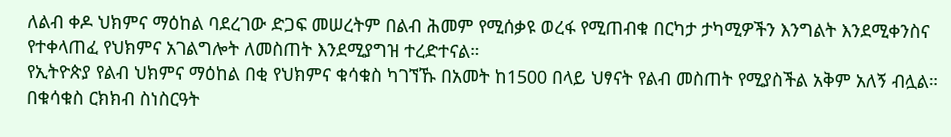ለልብ ቀዶ ህክምና ማዕከል ባደረገው ድጋፍ መሠረትም በልብ ሕመም የሚሰቃዩ ወረፋ የሚጠብቁ በርካታ ታካሚዎችን እንግልት እንደሚቀንስና የተቀላጠፈ የህክምና አገልግሎት ለመስጠት እንደሚያግዝ ተረድተናል።
የኢትዮጵያ የልብ ህክምና ማዕከል በቂ የህክምና ቁሳቁስ ካገኘኹ በአመት ከ1500 በላይ ህፃናት የልብ መስጠት የሚያስችል አቅም አለኝ ብሏል።
በቁሳቁስ ርክክብ ስነስርዓት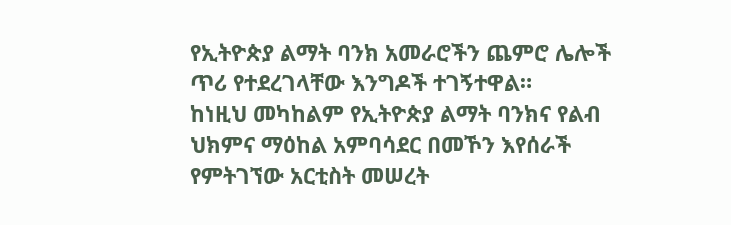የኢትዮጵያ ልማት ባንክ አመራሮችን ጨምሮ ሌሎች ጥሪ የተደረገላቸው እንግዶች ተገኝተዋል።
ከነዚህ መካከልም የኢትዮጵያ ልማት ባንክና የልብ ህክምና ማዕከል አምባሳደር በመኾን እየሰራች የምትገኘው አርቲስት መሠረት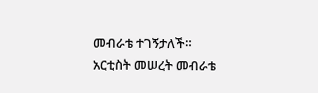መብራቴ ተገኝታለች።
አርቲስት መሠረት መብራቴ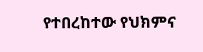የተበረከተው የህክምና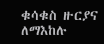ቁሳቁስ ዙርያና ለማእከሉ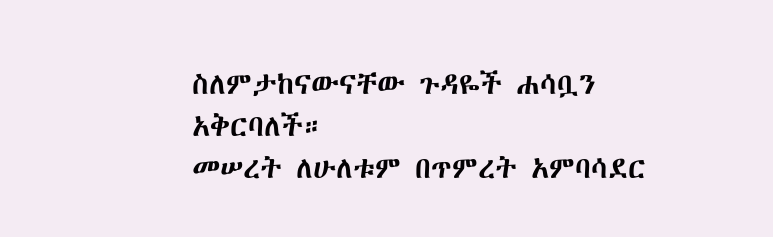ስለምታከናውናቸው ጉዳዬች ሐሳቧን አቅርባለች።
መሠረት ለሁለቱም በጥምረት አምባሳደር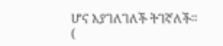ሆና እያገለገለች ትገኛለች።
(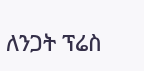ለንጋት ፕሬስ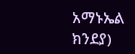አማኑኤል ክንደያ)